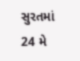સુરતમાં 24 મે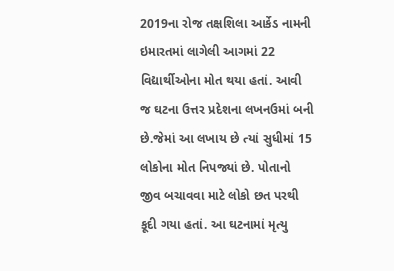2019ના રોજ તક્ષશિલા આર્કેડ નામની ઇમારતમાં લાગેલી આગમાં 22 વિદ્યાર્થીઓના મોત થયા હતાં. આવી જ ઘટના ઉત્તર પ્રદેશના લખનઉમાં બની છે.જેમાં આ લખાય છે ત્યાં સુધીમાં 15 લોકોના મોત નિપજ્યાં છે. પોતાનો જીવ બચાવવા માટે લોકો છત પરથી કૂદી ગયા હતાં. આ ઘટનામાં મૃત્યુ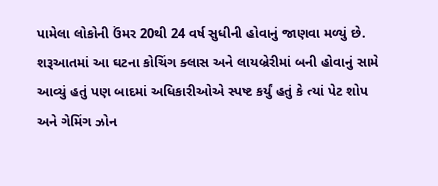પામેલા લોકોની ઉંમર 20થી 24 વર્ષ સુધીની હોવાનું જાણવા મળ્યું છે. શરૂઆતમાં આ ઘટના કોચિંગ ક્લાસ અને લાયબ્રેરીમાં બની હોવાનું સામે આવ્યું હતું પણ બાદમાં અધિકારીઓએ સ્પષ્ટ કર્યું હતું કે ત્યાં પેટ શોપ અને ગેમિંગ ઝોન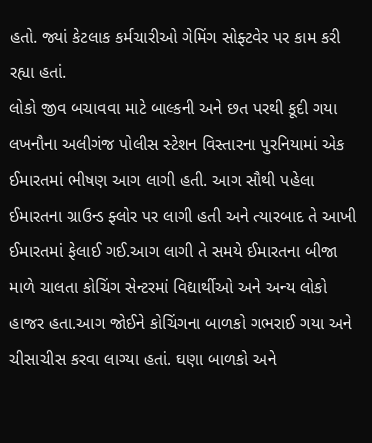હતો. જ્યાં કેટલાક કર્મચારીઓ ગેમિંગ સોફ્ટવેર પર કામ કરી રહ્યા હતાં.
લોકો જીવ બચાવવા માટે બાલ્કની અને છત પરથી કૂદી ગયા
લખનૌના અલીગંજ પોલીસ સ્ટેશન વિસ્તારના પુરનિયામાં એક ઈમારતમાં ભીષણ આગ લાગી હતી. આગ સૌથી પહેલા ઈમારતના ગ્રાઉન્ડ ફ્લોર પર લાગી હતી અને ત્યારબાદ તે આખી ઈમારતમાં ફેલાઈ ગઈ.આગ લાગી તે સમયે ઈમારતના બીજા માળે ચાલતા કોચિંગ સેન્ટરમાં વિદ્યાર્થીઓ અને અન્ય લોકો હાજર હતા.આગ જોઈને કોચિંગના બાળકો ગભરાઈ ગયા અને ચીસાચીસ કરવા લાગ્યા હતાં. ઘણા બાળકો અને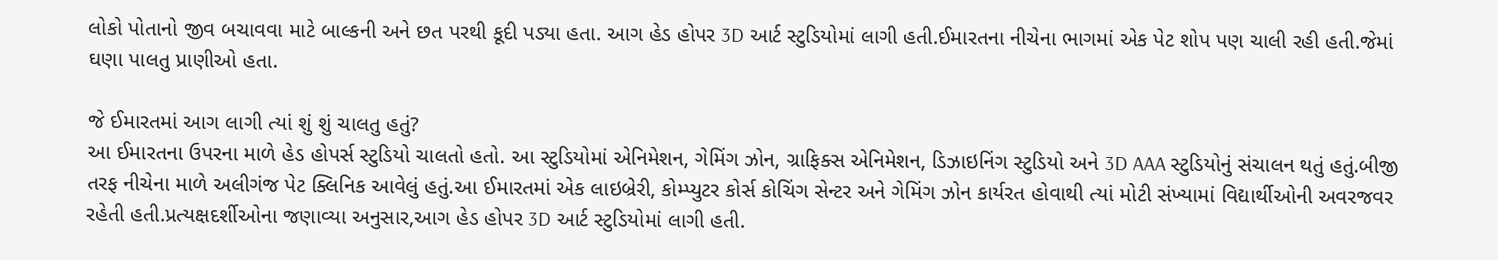લોકો પોતાનો જીવ બચાવવા માટે બાલ્કની અને છત પરથી કૂદી પડ્યા હતા. આગ હેડ હોપર 3D આર્ટ સ્ટુડિયોમાં લાગી હતી.ઈમારતના નીચેના ભાગમાં એક પેટ શોપ પણ ચાલી રહી હતી.જેમાં ઘણા પાલતુ પ્રાણીઓ હતા.

જે ઈમારતમાં આગ લાગી ત્યાં શું શું ચાલતુ હતું?
આ ઈમારતના ઉપરના માળે હેડ હોપર્સ સ્ટુડિયો ચાલતો હતો. આ સ્ટુડિયોમાં એનિમેશન, ગેમિંગ ઝોન, ગ્રાફિક્સ એનિમેશન, ડિઝાઇનિંગ સ્ટુડિયો અને 3D AAA સ્ટુડિયોનું સંચાલન થતું હતું.બીજી તરફ નીચેના માળે અલીગંજ પેટ ક્લિનિક આવેલું હતું.આ ઈમારતમાં એક લાઇબ્રેરી, કોમ્પ્યુટર કોર્સ કોચિંગ સેન્ટર અને ગેમિંગ ઝોન કાર્યરત હોવાથી ત્યાં મોટી સંખ્યામાં વિદ્યાર્થીઓની અવરજવર રહેતી હતી.પ્રત્યક્ષદર્શીઓના જણાવ્યા અનુસાર,આગ હેડ હોપર 3D આર્ટ સ્ટુડિયોમાં લાગી હતી.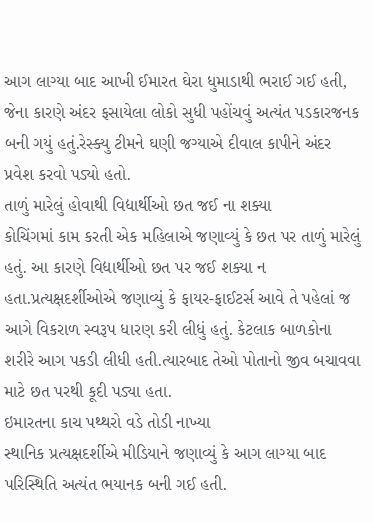આગ લાગ્યા બાદ આખી ઈમારત ઘેરા ધુમાડાથી ભરાઈ ગઈ હતી, જેના કારણે અંદર ફસાયેલા લોકો સુધી પહોંચવું અત્યંત પડકારજનક બની ગયું હતું.રેસ્ક્યુ ટીમને ઘણી જગ્યાએ દીવાલ કાપીને અંદર પ્રવેશ કરવો પડ્યો હતો.
તાળું મારેલું હોવાથી વિદ્યાર્થીઓ છત જઈ ના શક્યા
કોચિંગમાં કામ કરતી એક મહિલાએ જણાવ્યું કે છત પર તાળું મારેલું હતું. આ કારણે વિદ્યાર્થીઓ છત પર જઈ શક્યા ન હતા.પ્રત્યક્ષદર્શીઓએ જણાવ્યું કે ફાયર-ફાઈટર્સ આવે તે પહેલાં જ આગે વિકરાળ સ્વરૂપ ધારણ કરી લીધું હતું. કેટલાક બાળકોના શરીરે આગ પકડી લીધી હતી.ત્યારબાદ તેઓ પોતાનો જીવ બચાવવા માટે છત પરથી કૂદી પડ્યા હતા.
ઇમારતના કાચ પથ્થરો વડે તોડી નાખ્યા
સ્થાનિક પ્રત્યક્ષદર્શીએ મીડિયાને જણાવ્યું કે આગ લાગ્યા બાદ પરિસ્થિતિ અત્યંત ભયાનક બની ગઈ હતી.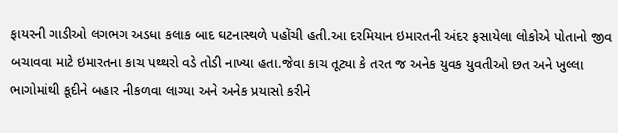ફાયરની ગાડીઓ લગભગ અડધા કલાક બાદ ઘટનાસ્થળે પહોંચી હતી.આ દરમિયાન ઇમારતની અંદર ફસાયેલા લોકોએ પોતાનો જીવ બચાવવા માટે ઇમારતના કાચ પથ્થરો વડે તોડી નાખ્યા હતા.જેવા કાચ તૂટ્યા કે તરત જ અનેક યુવક યુવતીઓ છત અને ખુલ્લા ભાગોમાંથી કૂદીને બહાર નીકળવા લાગ્યા અને અનેક પ્રયાસો કરીને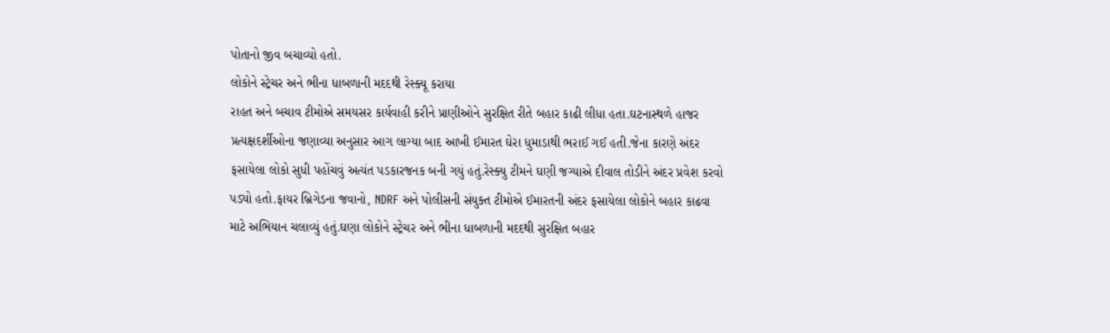પોતાનો જીવ બચાવ્યો હતો.
લોકોને સ્ટ્રેચર અને ભીના ધાબળાની મદદથી રેસ્ક્યૂ કરાયા
રાહત અને બચાવ ટીમોએ સમયસર કાર્યવાહી કરીને પ્રાણીઓને સુરક્ષિત રીતે બહાર કાઢી લીધા હતા.ઘટનાસ્થળે હાજર પ્રત્યક્ષદર્શીઓના જણાવ્યા અનુસાર આગ લાગ્યા બાદ આખી ઈમારત ઘેરા ધુમાડાથી ભરાઈ ગઈ હતી.જેના કારણે અંદર ફસાયેલા લોકો સુધી પહોંચવું અત્યંત પડકારજનક બની ગયું હતું.રેસ્ક્યુ ટીમને ઘણી જગ્યાએ દીવાલ તોડીને અંદર પ્રવેશ કરવો પડ્યો હતો.ફાયર બ્રિગેડના જવાનો, NDRF અને પોલીસની સંયુક્ત ટીમોએ ઈમારતની અંદર ફસાયેલા લોકોને બહાર કાઢવા માટે અભિયાન ચલાવ્યું હતું.ઘણા લોકોને સ્ટ્રેચર અને ભીના ધાબળાની મદદથી સુરક્ષિત બહાર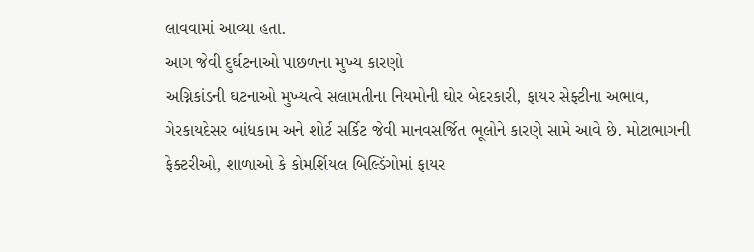લાવવામાં આવ્યા હતા.
આગ જેવી દુર્ઘટનાઓ પાછળના મુખ્ય કારણો
અગ્નિકાંડની ઘટનાઓ મુખ્યત્વે સલામતીના નિયમોની ઘોર બેદરકારી, ફાયર સેફ્ટીના અભાવ, ગેરકાયદેસર બાંધકામ અને શોર્ટ સર્કિટ જેવી માનવસર્જિત ભૂલોને કારણે સામે આવે છે. મોટાભાગની ફેક્ટરીઓ, શાળાઓ કે કોમર્શિયલ બિલ્ડિંગોમાં ફાયર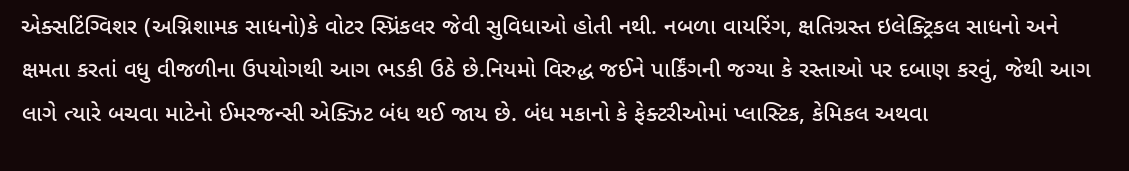એક્સટિંગ્વિશર (અગ્નિશામક સાધનો)કે વોટર સ્પ્રિંકલર જેવી સુવિધાઓ હોતી નથી. નબળા વાયરિંગ, ક્ષતિગ્રસ્ત ઇલેક્ટ્રિકલ સાધનો અને ક્ષમતા કરતાં વધુ વીજળીના ઉપયોગથી આગ ભડકી ઉઠે છે.નિયમો વિરુદ્ધ જઈને પાર્કિંગની જગ્યા કે રસ્તાઓ પર દબાણ કરવું, જેથી આગ લાગે ત્યારે બચવા માટેનો ઈમરજન્સી એક્ઝિટ બંધ થઈ જાય છે. બંધ મકાનો કે ફેક્ટરીઓમાં પ્લાસ્ટિક, કેમિકલ અથવા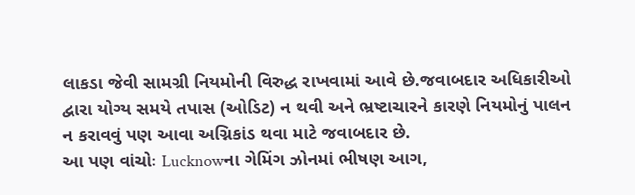લાકડા જેવી સામગ્રી નિયમોની વિરુદ્ધ રાખવામાં આવે છે.જવાબદાર અધિકારીઓ દ્વારા યોગ્ય સમયે તપાસ (ઓડિટ) ન થવી અને ભ્રષ્ટાચારને કારણે નિયમોનું પાલન ન કરાવવું પણ આવા અગ્નિકાંડ થવા માટે જવાબદાર છે.
આ પણ વાંચોઃ Lucknowના ગેમિંગ ઝોનમાં ભીષણ આગ,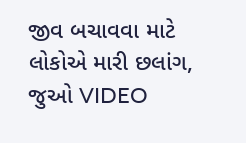જીવ બચાવવા માટે લોકોએ મારી છલાંગ, જુઓ VIDEO